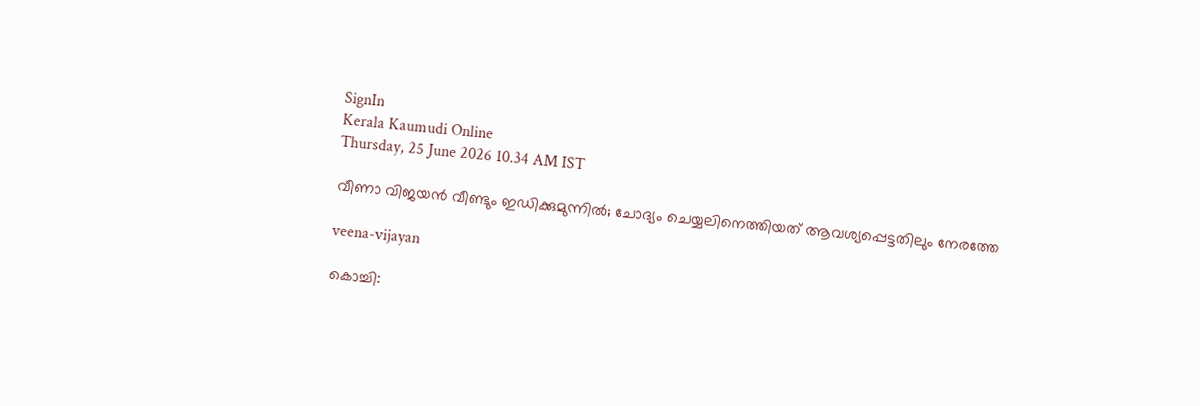SignIn
Kerala Kaumudi Online
Thursday, 25 June 2026 10.34 AM IST

വീണാ വിജയൻ വീണ്ടും ഇഡിക്കുമുന്നിൽ; ചോദ്യം ചെയ്യലിനെത്തിയത് ആവശ്യപ്പെട്ടതിലും നേരത്തേ

veena-vijayan

കൊച്ചി: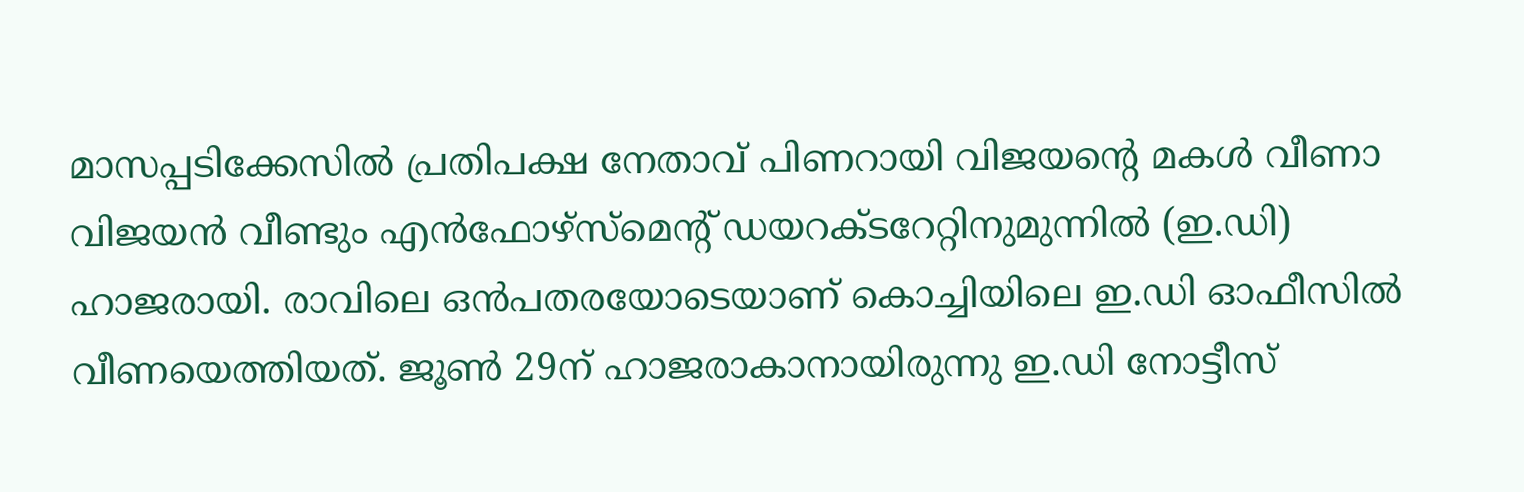മാസപ്പടിക്കേസിൽ പ്രതിപക്ഷ നേതാവ് പിണറായി വിജയന്റെ മകൾ വീണാ വിജയൻ വീണ്ടും എൻഫോഴ്‌സ്‌മെന്റ് ഡയറക്‌ടറേറ്റിനുമുന്നിൽ (ഇ.ഡി) ഹാജരായി. രാവിലെ ഒൻപതരയോടെയാണ് കൊച്ചിയിലെ ഇ.ഡി ഓഫീസിൽ വീണയെത്തിയത്. ജൂൺ 29ന് ഹാജരാകാനായിരുന്നു ഇ.ഡി നോട്ടീസ്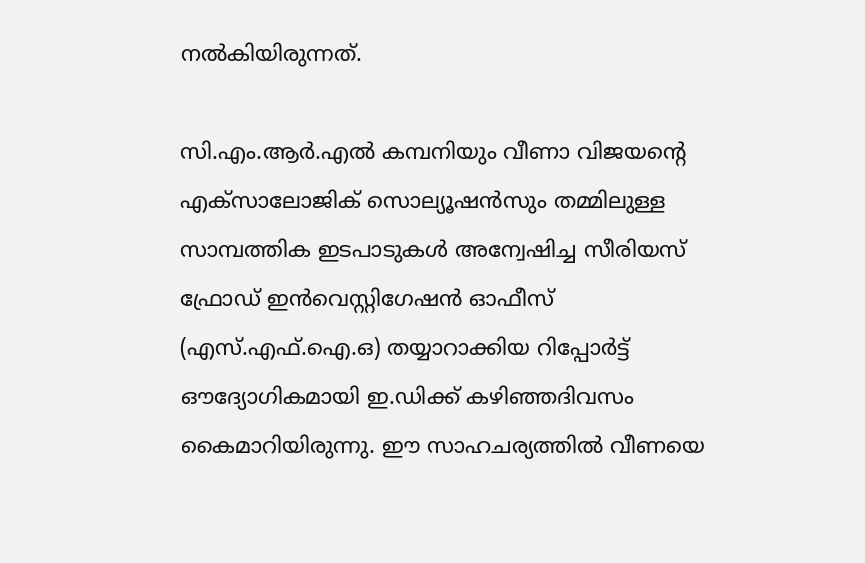നൽകിയിരുന്നത്.

സി.എം.ആർ.എൽ കമ്പനിയും വീണാ വിജയന്റെ എക്‌സാലോജിക് സൊല്യൂഷൻസും തമ്മിലുള്ള സാമ്പത്തിക ഇടപാടുകൾ അന്വേഷിച്ച സീരിയസ് ഫ്രോഡ് ഇൻവെസ്റ്റിഗേഷൻ ഓഫീസ് (എസ്.എഫ്.ഐ.ഒ) തയ്യാറാക്കിയ റിപ്പോർട്ട് ഔദ്യോഗികമായി ഇ.ഡിക്ക് കഴിഞ്ഞദിവസം കൈമാറിയിരുന്നു. ഈ സാഹചര്യത്തിൽ വീണയെ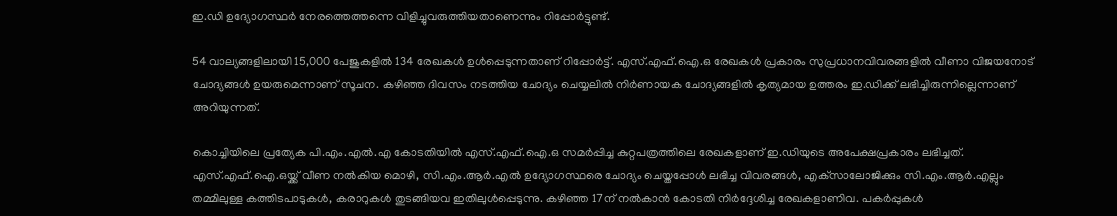ഇ.ഡി ഉദ്യോഗസ്ഥർ നേരത്തെത്തന്നെ വിളിച്ചുവരുത്തിയതാണെന്നും റിപ്പോ‌ർട്ടുണ്ട്.

54 വാല്യങ്ങളിലായി 15,000 പേജുകളിൽ 134 രേഖകൾ ഉൾപ്പെടുന്നതാണ് റിപ്പോർട്ട്. എസ്.എഫ്.ഐ.ഒ രേഖകൾ പ്രകാരം സുപ്രധാനവിവരങ്ങളിൽ വീണാ വിജയനോട് ചോദ്യങ്ങൾ ഉയരുമെന്നാണ് സൂചന. കഴിഞ്ഞ ദിവസം നടത്തിയ ചോദ്യം ചെയ്യലിൽ നിർണായക ചോദ്യങ്ങളിൽ കൃത്യമായ ഉത്തരം ഇ.ഡിക്ക് ലഭിച്ചിരുന്നില്ലെന്നാണ് അറിയുന്നത്.

കൊച്ചിയിലെ പ്രത്യേക പി.എം.എൽ.എ കോടതിയിൽ എസ്.എഫ്.ഐ.ഒ സമർപ്പിച്ച കുറ്റപത്രത്തിലെ രേഖകളാണ് ഇ.ഡിയുടെ അപേക്ഷപ്രകാരം ലഭിച്ചത്. എസ്.എഫ്.ഐ.ഒയ്ക്ക് വീണ നൽകിയ മൊഴി, സി.എം.ആർ.എൽ ഉദ്യോഗസ്ഥരെ ചോദ്യം ചെയ്തപ്പോൾ ലഭിച്ച വിവരങ്ങൾ, എക്‌സാലോജിക്കും സി.എം.ആർ.എല്ലും തമ്മിലുള്ള കത്തിടപാടുകൾ, കരാറുകൾ തുടങ്ങിയവ ഇതിലുൾപ്പെടുന്നു. കഴിഞ്ഞ 17ന് നൽകാൻ കോടതി നിർദ്ദേശിച്ച രേഖകളാണിവ. പകർപ്പുകൾ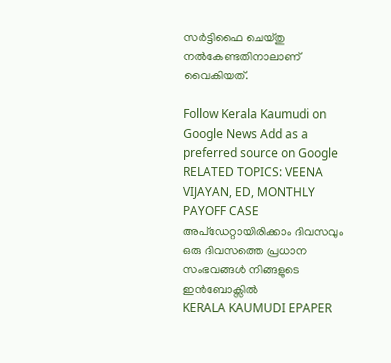സർട്ടിഫൈ ചെയ്‌തു നൽകേണ്ടതിനാലാണ് വൈകിയത്.

Follow Kerala Kaumudi on Google News Add as a preferred source on Google
RELATED TOPICS: VEENA VIJAYAN, ED, MONTHLY PAYOFF CASE
അപ്ഡേറ്റായിരിക്കാം ദിവസവും
ഒരു ദിവസത്തെ പ്രധാന സംഭവങ്ങൾ നിങ്ങളുടെ ഇൻബോക്സിൽ
KERALA KAUMUDI EPAPER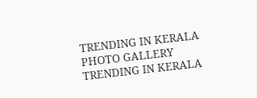TRENDING IN KERALA
PHOTO GALLERY
TRENDING IN KERALA